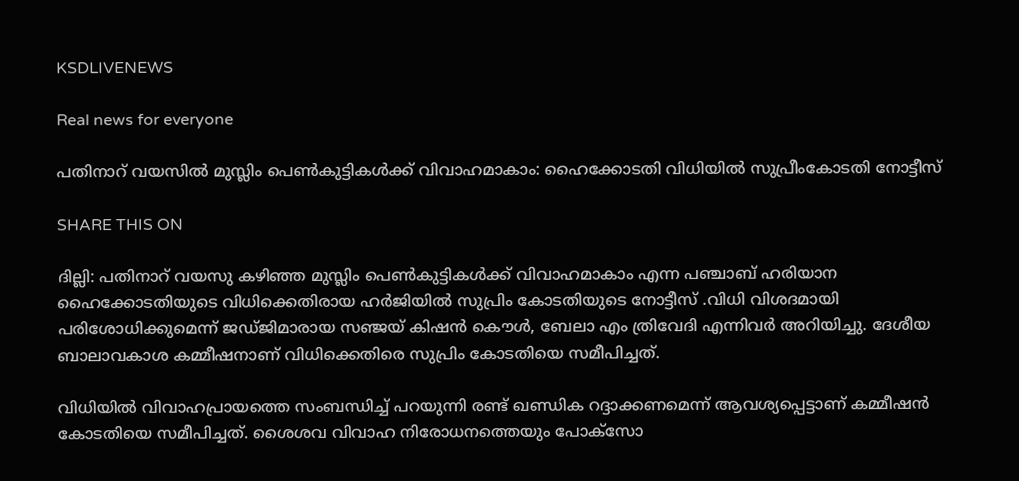KSDLIVENEWS

Real news for everyone

പതിനാറ് വയസില്‍ മുസ്ലിം പെണ്‍കുട്ടികള്‍ക്ക് വിവാഹമാകാം: ഹൈക്കോടതി വിധിയില്‍ സുപ്രീംകോടതി നോട്ടീസ്

SHARE THIS ON

ദില്ലി: പതിനാറ് വയസു കഴിഞ്ഞ മുസ്ലിം പെണ്‍കുട്ടികള്‍ക്ക് വിവാഹമാകാം എന്ന പഞ്ചാബ് ഹരിയാന ഹൈക്കോടതിയുടെ വിധിക്കെതിരായ ഹര്‍ജിയില്‍ സുപ്രിം കോടതിയുടെ നോട്ടീസ് .വിധി വിശദമായി പരിശോധിക്കുമെന്ന് ജഡ്ജിമാരായ സഞ്ജയ് കിഷന്‍ കൌള്‍, ബേലാ എം ത്രിവേദി എന്നിവര്‍ അറിയിച്ചു. ദേശീയ ബാലാവകാശ കമ്മീഷനാണ് വിധിക്കെതിരെ സുപ്രിം കോടതിയെ സമീപിച്ചത്.

വിധിയില്‍ വിവാഹപ്രായത്തെ സംബന്ധിച്ച്‌ പറയുന്നി രണ്ട് ഖണ്ഡിക റദ്ദാക്കണമെന്ന് ആവശ്യപ്പെട്ടാണ് കമ്മീഷന്‍ കോടതിയെ സമീപിച്ചത്. ശൈശവ വിവാഹ നിരോധനത്തെയും പോക്‌സോ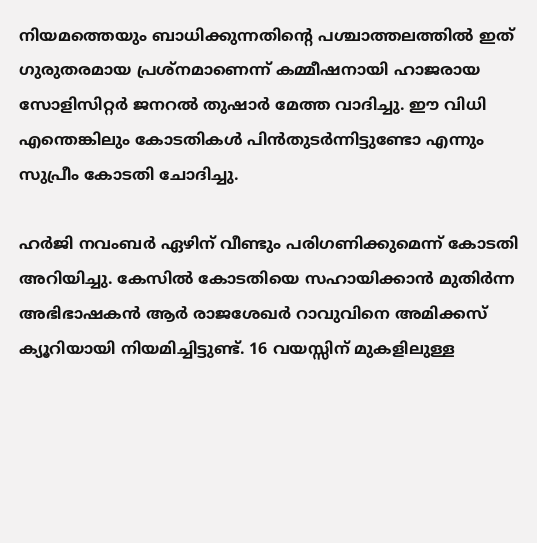നിയമത്തെയും ബാധിക്കുന്നതിന്റെ പശ്ചാത്തലത്തില്‍ ഇത് ഗുരുതരമായ പ്രശ്‌നമാണെന്ന് കമ്മീഷനായി ഹാജരായ സോളിസിറ്റര്‍ ജനറല്‍ തുഷാര്‍ മേത്ത വാദിച്ചു. ഈ വിധി എന്തെങ്കിലും കോടതികള്‍ പിന്‍തുടര്‍ന്നിട്ടുണ്ടോ എന്നും സുപ്രീം കോടതി ചോദിച്ചു.

ഹര്‍ജി നവംബര്‍ ഏഴിന് വീണ്ടും പരിഗണിക്കുമെന്ന് കോടതി അറിയിച്ചു. കേസില്‍ കോടതിയെ സഹായിക്കാന്‍ മുതിര്‍ന്ന അഭിഭാഷകന്‍ ആര്‍ രാജശേഖര്‍ റാവുവിനെ അമിക്കസ് ക്യൂറിയായി നിയമിച്ചിട്ടുണ്ട്. 16 വയസ്സിന് മുകളിലുള്ള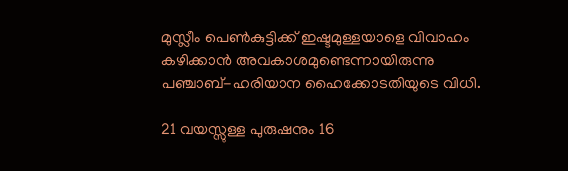മുസ്ലീം പെണ്‍കുട്ടിക്ക് ഇഷ്ടമുള്ളയാളെ വിവാഹം കഴിക്കാന്‍ അവകാശമുണ്ടെന്നായിരുന്നു പഞ്ചാബ്-ഹരിയാന ഹൈക്കോടതിയുടെ വിധി.

21 വയസ്സുള്ള പുരുഷനും 16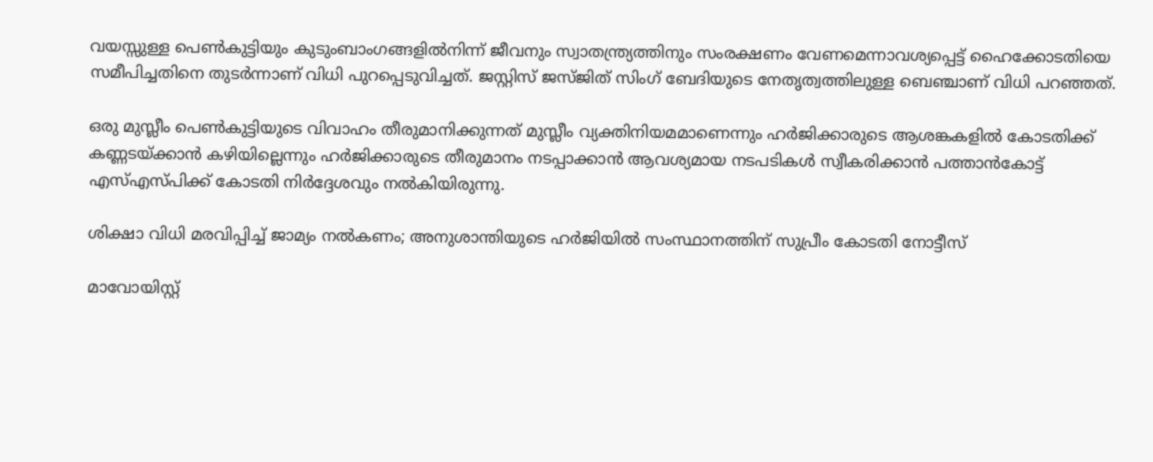വയസ്സുള്ള പെണ്‍കുട്ടിയും കുടുംബാംഗങ്ങളില്‍നിന്ന് ജീവനും സ്വാതന്ത്ര്യത്തിനും സംരക്ഷണം വേണമെന്നാവശ്യപ്പെട്ട് ഹൈക്കോടതിയെ സമീപിച്ചതിനെ തുടര്‍ന്നാണ് വിധി പുറപ്പെടുവിച്ചത്. ജസ്റ്റിസ് ജസ്ജിത് സിംഗ് ബേദിയുടെ നേതൃത്വത്തിലുള്ള ബെഞ്ചാണ് വിധി പറഞ്ഞത്.

ഒരു മുസ്ലീം പെണ്‍കുട്ടിയുടെ വിവാഹം തീരുമാനിക്കുന്നത് മുസ്ലീം വ്യക്തിനിയമമാണെന്നും ഹര്‍ജിക്കാരുടെ ആശങ്കകളില്‍ കോടതിക്ക് കണ്ണടയ്ക്കാന്‍ കഴിയില്ലെന്നും ഹര്‍ജിക്കാരുടെ തീരുമാനം നടപ്പാക്കാന്‍ ആവശ്യമായ നടപടികള്‍ സ്വീകരിക്കാന്‍ പത്താന്‍കോട്ട് എസ്‌എസ്പിക്ക് കോടതി നിര്‍ദ്ദേശവും നല്‍കിയിരുന്നു.

ശിക്ഷാ വിധി മരവിപ്പിച്ച്‌ ജാമ്യം നല്‍കണം; അനുശാന്തിയുടെ ഹര്‍ജിയില്‍ സംസ്ഥാനത്തിന് സുപ്രീം കോടതി നോട്ടീസ്

മാവോയിസ്റ്റ്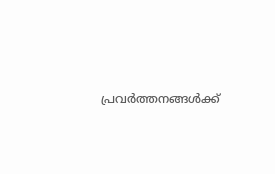പ്രവര്‍ത്തനങ്ങള്‍ക്ക്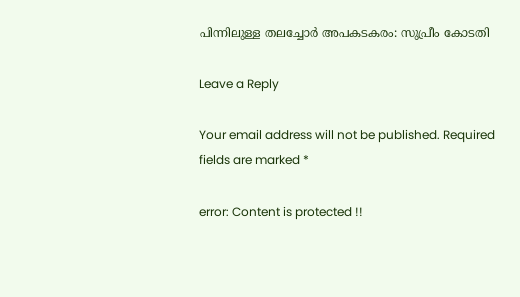പിന്നിലുള്ള തലച്ചോര്‍ അപകടകരം: സുപ്രീം കോടതി

Leave a Reply

Your email address will not be published. Required fields are marked *

error: Content is protected !!